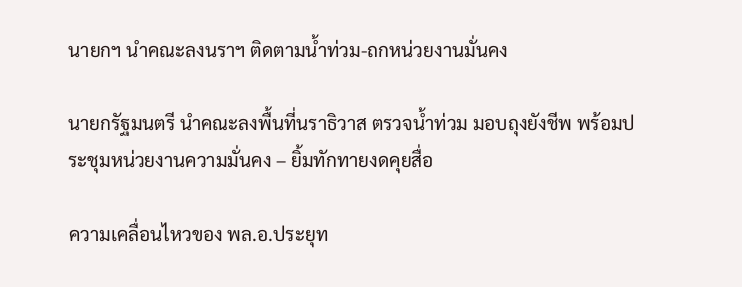นายกฯ นำคณะลงนราฯ ติดตามน้ำท่วม-ถกหน่วยงานมั่นคง

นายกรัฐมนตรี นำคณะลงพื้นที่นราธิวาส ตรวจน้ำท่วม มอบถุงยังชีพ พร้อมประชุมหน่วยงานความมั่นคง – ยิ้มทักทายงดคุยสื่อ

ความเคลื่อนไหวของ พล.อ.ประยุท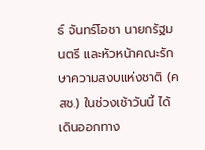ธ์ จันทร์โอชา นายกรัฐมนตรี และหัวหน้าคณะรักษาความสงบแห่งชาติ (คสช.) ในช่วงเช้าวันนี้ ได้เดินออกทาง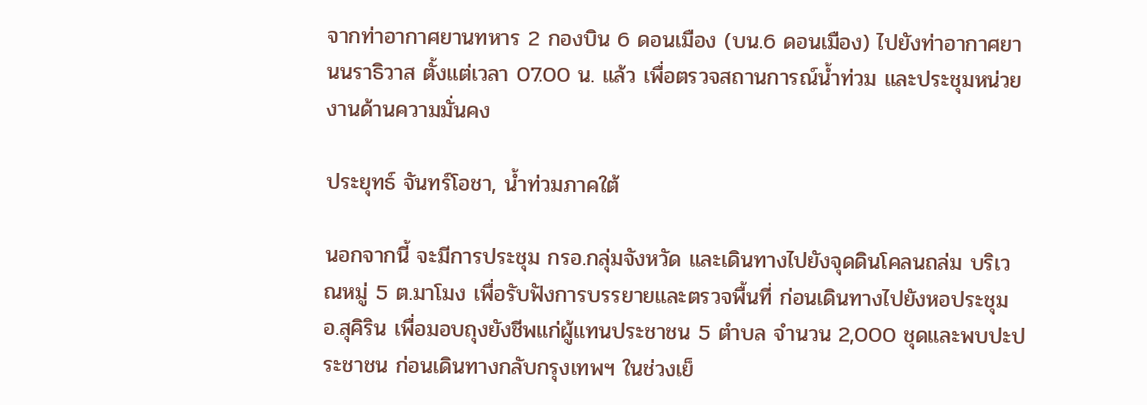จากท่าอากาศยานทหาร 2 กองบิน 6 ดอนเมือง (บน.6 ดอนเมือง) ไปยังท่าอากาศยานนราธิวาส ตั้งแต่เวลา 07.00 น. แล้ว เพื่อตรวจสถานการณ์น้ำท่วม และประชุมหน่วยงานด้านความมั่นคง

ประยุทธ์ จันทร์โอชา, น้ำท่วมภาคใต้

นอกจากนี้ จะมีการประชุม กรอ.กลุ่มจังหวัด และเดินทางไปยังจุดดินโคลนถล่ม บริเวณหมู่ 5 ต.มาโมง เพื่อรับฟังการบรรยายและตรวจพื้นที่ ก่อนเดินทางไปยังหอประชุม อ.สุคิริน เพื่อมอบถุงยังชีพแก่ผู้แทนประชาชน 5 ตำบล จำนวน 2,000 ชุดและพบปะประชาชน ก่อนเดินทางกลับกรุงเทพฯ ในช่วงเย็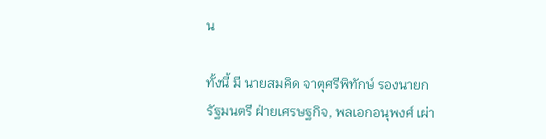น

ทั้งนี้ มี นายสมคิด จาตุศรีพิทักษ์ รองนายกรัฐมนตรี ฝ่ายเศรษฐกิจ, พลเอกอนุพงศ์ เผ่า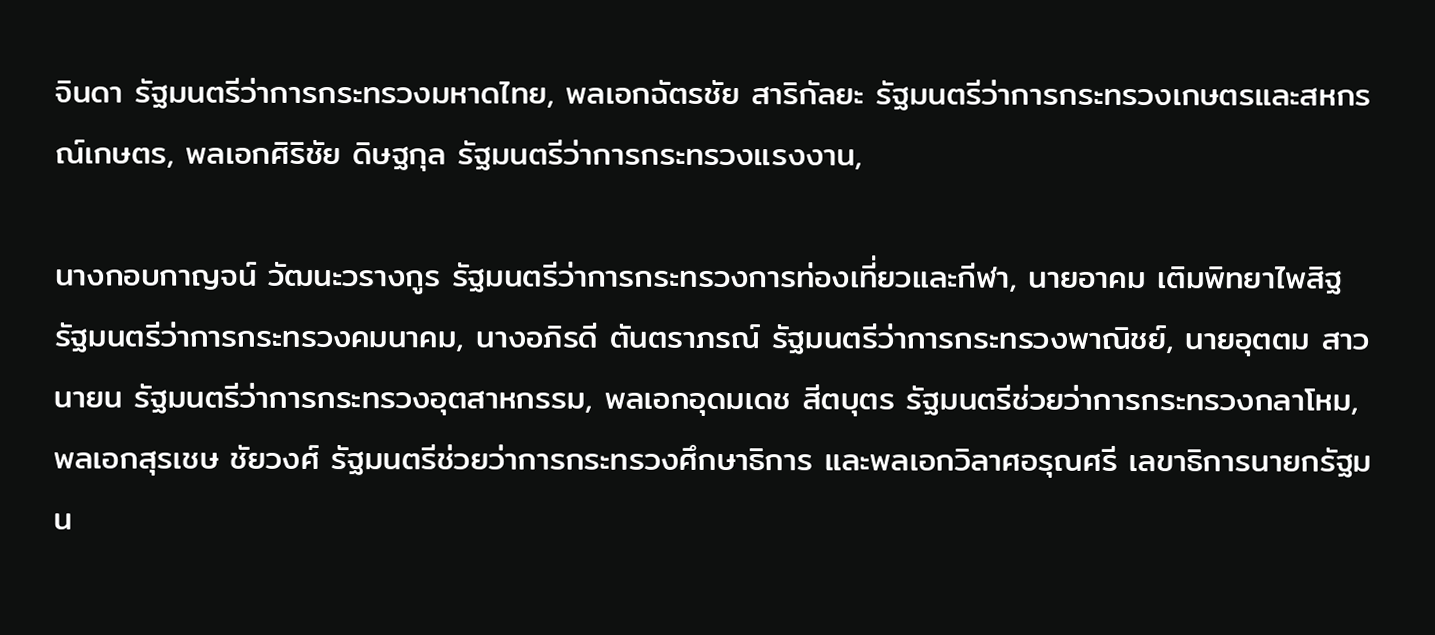จินดา รัฐมนตรีว่าการกระทรวงมหาดไทย, พลเอกฉัตรชัย สาริกัลยะ รัฐมนตรีว่าการกระทรวงเกษตรและสหกรณ์เกษตร, พลเอกศิริชัย ดิษฐกุล รัฐมนตรีว่าการกระทรวงแรงงาน,

นางกอบกาญจน์ วัฒนะวรางกูร รัฐมนตรีว่าการกระทรวงการท่องเที่ยวและกีฬา, นายอาคม เติมพิทยาไพสิฐ รัฐมนตรีว่าการกระทรวงคมนาคม, นางอภิรดี ตันตราภรณ์ รัฐมนตรีว่าการกระทรวงพาณิชย์, นายอุตตม สาวนายน รัฐมนตรีว่าการกระทรวงอุตสาหกรรม, พลเอกอุดมเดช สีตบุตร รัฐมนตรีช่วยว่าการกระทรวงกลาโหม, พลเอกสุรเชษ ชัยวงศ์ รัฐมนตรีช่วยว่าการกระทรวงศึกษาธิการ และพลเอกวิลาศอรุณศรี เลขาธิการนายกรัฐมน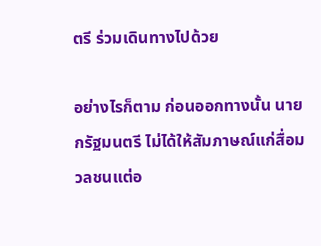ตรี ร่วมเดินทางไปด้วย

อย่างไรก็ตาม ก่อนออกทางนั้น นายกรัฐมนตรี ไม่ได้ให้สัมภาษณ์แก่สื่อมวลชนแต่อ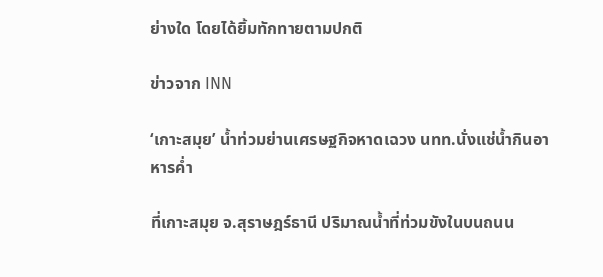ย่างใด โดยได้ยิ้มทักทายตามปกติ

ข่าวจาก INN

‘เกาะสมุย’ น้ำท่วมย่านเศรษฐกิจหาดเฉวง นทท.นั่งแช่น้ำกินอาหารค่ำ

ที่เกาะสมุย จ.สุราษฎร์ธานี ปริมาณน้ำที่ท่วมขังในบนถนน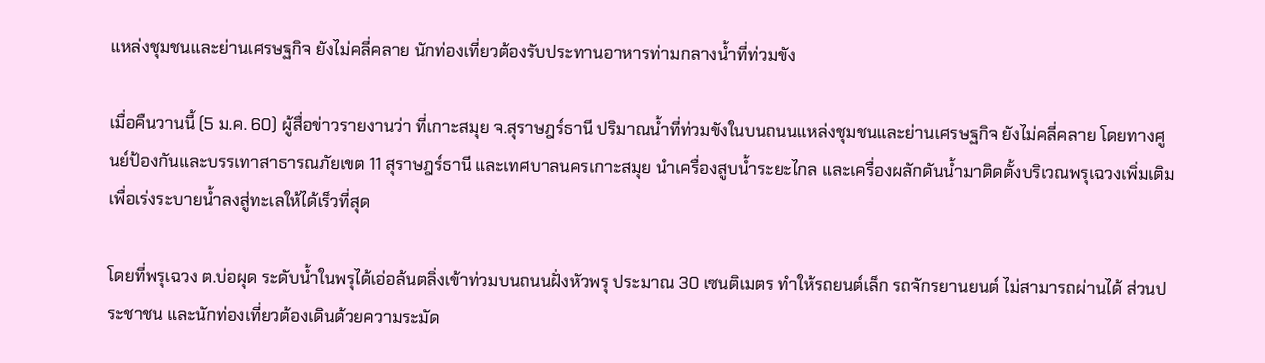แหล่งชุมชนและย่านเศรษฐกิจ ยังไม่คลี่คลาย นักท่องเที่ยวต้องรับประทานอาหารท่ามกลางน้ำที่ท่วมขัง

เมื่อคืนวานนี้ (5 ม.ค. 60) ผู้สื่อข่าวรายงานว่า ที่เกาะสมุย จ.สุราษฎร์ธานี ปริมาณน้ำที่ท่วมขังในบนถนนแหล่งชุมชนและย่านเศรษฐกิจ ยังไม่คลี่คลาย โดยทางศูนย์ป้องกันและบรรเทาสาธารณภัยเขต 11 สุราษฎร์ธานี และเทศบาลนครเกาะสมุย นำเครื่องสูบน้ำระยะไกล และเครื่องผลักดันน้ำมาติดตั้งบริเวณพรุเฉวงเพิ่มเติม เพื่อเร่งระบายน้ำลงสู่ทะเลให้ได้เร็วที่สุด

โดยที่พรุเฉวง ต.บ่อผุด ระดับน้ำในพรุได้เอ่อล้นตลิ่งเข้าท่วมบนถนนฝั่งหัวพรุ ประมาณ 30 เซนติเมตร ทำให้รถยนต์เล็ก รถจักรยานยนต์ ไม่สามารถผ่านได้ ส่วนประชาชน และนักท่องเที่ยวต้องเดินด้วยความระมัด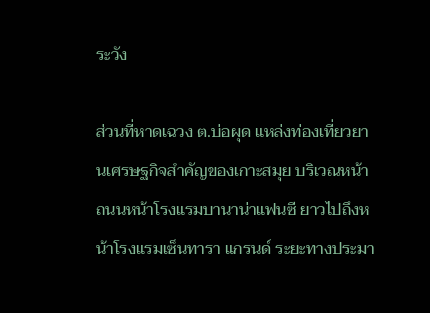ระวัง

ส่วนที่หาดเฉวง ต.บ่อผุด แหล่งท่องเที่ยวยานเศรษฐกิจสำคัญของเกาะสมุย บริเวณหน้าถนนหน้าโรงแรมบานาน่าแฟนซี ยาวไปถึงหน้าโรงแรมเซ็นทารา แกรนด์ ระยะทางประมา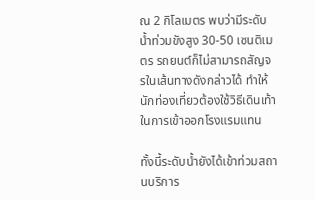ณ 2 กิโลเมตร พบว่ามีระดับน้ำท่วมขังสูง 30-50 เซนติเมตร รถยนต์ก็ไม่สามารถสัญจรในเส้นทางดังกล่าวได้ ทำให้นักท่องเที่ยวต้องใช้วิธีเดินเท้าในการเข้าออกโรงแรมแทน

ทั้งนี้ระดับน้ำยังได้เข้าท่วมสถานบริการ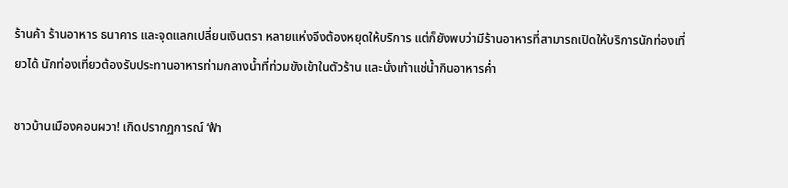ร้านค้า ร้านอาหาร ธนาคาร และจุดแลกเปลี่ยนเงินตรา หลายแห่งจึงต้องหยุดให้บริการ แต่ก็ยังพบว่ามีร้านอาหารที่สามารถเปิดให้บริการนักท่องเที่ยวได้ นักท่องเที่ยวต้องรับประทานอาหารท่ามกลางน้ำที่ท่วมขังเข้าในตัวร้าน และนั่งเท้าแช่น้ำกินอาหารค่ำ

ชาวบ้านเมืองคอนผวา! เกิดปรากฏการณ์ ‘ฟ้า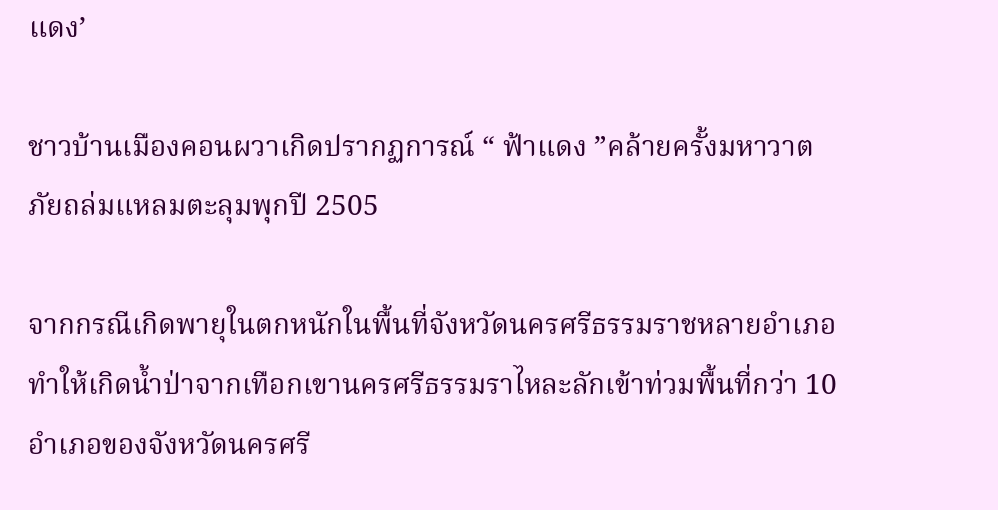แดง’

ชาวบ้านเมืองคอนผวาเกิดปรากฏการณ์ “ ฟ้าแดง ”คล้ายครั้งมหาวาตภัยถล่มแหลมตะลุมพุกปี 2505

จากกรณีเกิดพายุในตกหนักในพื้นที่จังหวัดนครศรีธรรมราชหลายอำเภอ ทำให้เกิดน้ำป่าจากเทือกเขานครศรีธรรมราไหละลักเข้าท่วมพื้นที่กว่า 10 อำเภอของจังหวัดนครศรี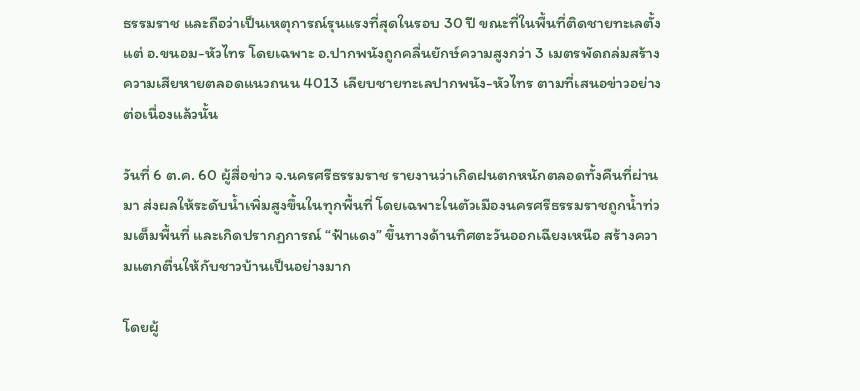ธรรมราช และถือว่าเป็นเหตุการณ์รุนแรงที่สุดในรอบ 30 ปี ขณะที่ในพื้นที่ติดชายทะเลตั้งแต่ อ.ขนอม-หัวไทร โดยเฉพาะ อ.ปากพนังถูกคลื่นยักษ์ความสูงกว่า 3 เมตรพัดถล่มสร้างความเสียหายตลอดแนวถนน 4013 เลียบชายทะเลปากพนัง-หัวไทร ตามที่เสนอข่าวอย่างต่อเนื่องแล้วนั้น

วันที่ 6 ต.ค. 60 ผู้สื่อข่าว จ.นครศรีธรรมราช รายงานว่าเกิดฝนตกหนักตลอดทั้งคืนที่ผ่านมา ส่งผลให้ระดับน้ำเพิ่มสูงขึ้นในทุกพื้นที่ โดยเฉพาะในตัวเมืองนครศรีธรรมราชถูกน้ำท่วมเต็มพื้นที่ และเกิดปรากฏการณ์ “ฟ้าแดง” ขึ้นทางด้านทิศตะวันออกเฉียงเหนือ สร้างความแตกตื่นให้กับชาวบ้านเป็นอย่างมาก

โดยผู้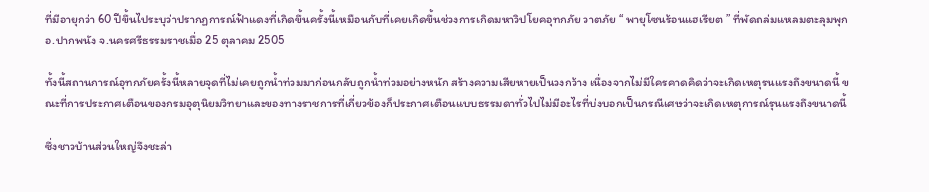ที่มีอายุกว่า 60 ปีขึ้นไประบุว่าปรากฏการณ์ฟ้าแดงที่เกิดขึ้นครั้งนี้เหมือนกับที่เคยเกิดขึ้นช่วงการเกิดมหาวิปโยคอุทกภัย วาตภัย “ พายุโซนร้อนแฮเรียต ” ที่พัดถล่มแหลมตะลุมพุก อ.ปากพนัง จ.นครศรีธรรมราชเมื่อ 25 ตุลาคม 2505

ทั้งนี้สถานการณ์อุทกภัยครั้งนี้หลายจุดที่ไม่เคยถูกน้ำท่วมมาก่อนกลับถูกน้ำท่วมอย่างหนัก สร้างความเสียหายเป็นวงกว้าง เนื่องจากไม่มีใครคาดคิดว่าจะเกิดเหตุรนแรงถึงขนาดนี้ ขณะที่การประกาศเตือนของกรมอุตุนิยมวิทยาและของทางราชการที่เกี่ยวข้องก็ประกาศเตือนแบบธรรมดาทั่วไปไม่มีอะไรที่บ่งบอกเป็นกรณีเศษว่าจะเกิดเหตุการณ์รุนแรงถึงขนาดนี้

ซึ่งชาวบ้านส่วนใหญ่จึงชะล่า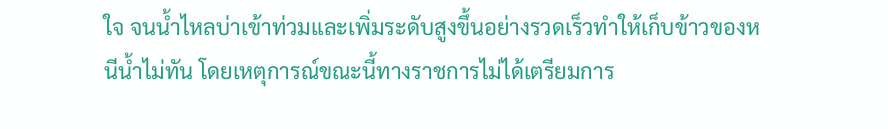ใจ จนน้ำไหลบ่าเข้าท่วมและเพิ่มระดับสูงขึ้นอย่างรวดเร็วทำให้เก็บข้าวของหนีน้ำไม่ทัน โดยเหตุการณ์ขณะนี้ทางราชการไม่ได้เตรียมการ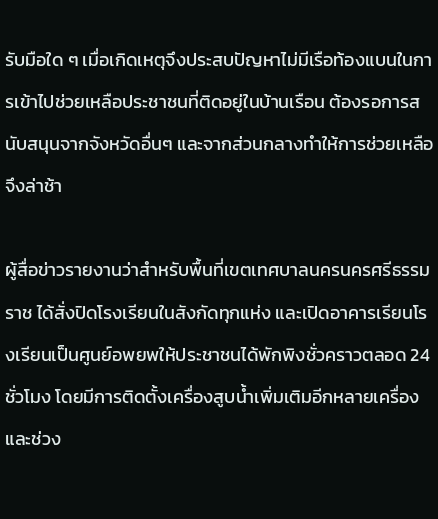รับมือใด ๆ เมื่อเกิดเหตุจึงประสบปัญหาไม่มีเรือท้องแบนในการเข้าไปช่วยเหลือประชาชนที่ติดอยู่ในบ้านเรือน ต้องรอการสนับสนุนจากจังหวัดอื่นๆ และจากส่วนกลางทำให้การช่วยเหลือจึงล่าช้า

ผู้สื่อข่าวรายงานว่าสำหรับพื้นที่เขตเทศบาลนครนครศรีธรรมราช ได้สั่งปิดโรงเรียนในสังกัดทุกแห่ง และเปิดอาคารเรียนโรงเรียนเป็นศูนย์อพยพให้ประชาชนได้พักพิงชั่วคราวตลอด 24 ชั่วโมง โดยมีการติดตั้งเครื่องสูบน้ำเพิ่มเติมอีกหลายเครื่อง และช่วง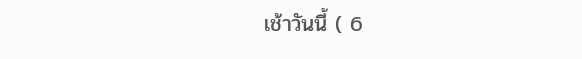เช้าวันนี้ ( 6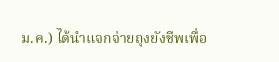ม.ค.) ได้นำแจกจ่ายถุงยังชีพเพื่อ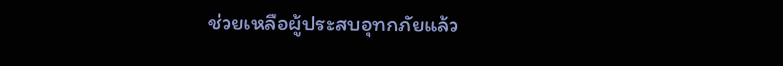ช่วยเหลือผู้ประสบอุทกภัยแล้ว